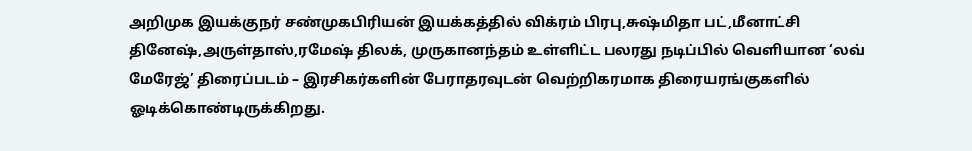அறிமுக இயக்குநர் சண்முகபிரியன் இயக்கத்தில் விக்ரம் பிரபு,சுஷ்மிதா பட்,மீனாட்சி தினேஷ்,அருள்தாஸ்,ரமேஷ் திலக், முருகானந்தம் உள்ளிட்ட பலரது நடிப்பில் வெளியான ‘லவ் மேரேஜ்’ திரைப்படம் – இரசிகர்களின் பேராதரவுடன் வெற்றிகரமாக திரையரங்குகளில் ஓடிக்கொண்டிருக்கிறது.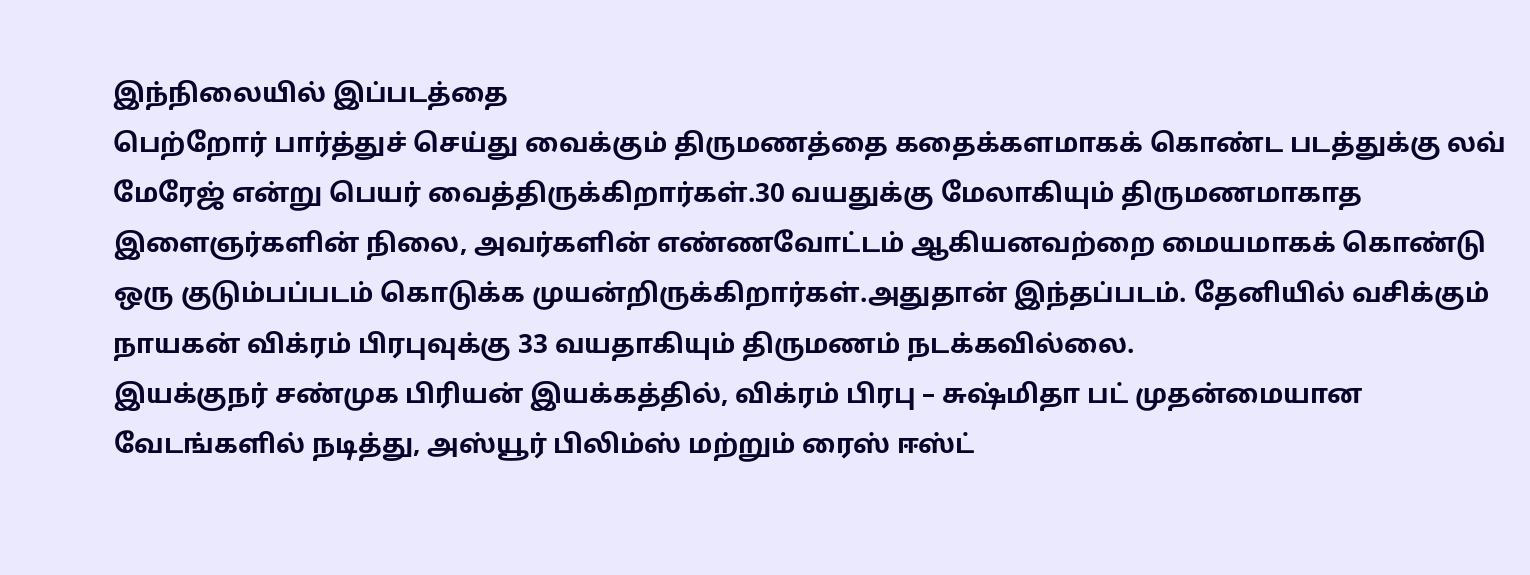இந்நிலையில் இப்படத்தை
பெற்றோர் பார்த்துச் செய்து வைக்கும் திருமணத்தை கதைக்களமாகக் கொண்ட படத்துக்கு லவ் மேரேஜ் என்று பெயர் வைத்திருக்கிறார்கள்.30 வயதுக்கு மேலாகியும் திருமணமாகாத இளைஞர்களின் நிலை, அவர்களின் எண்ணவோட்டம் ஆகியனவற்றை மையமாகக் கொண்டு ஒரு குடும்பப்படம் கொடுக்க முயன்றிருக்கிறார்கள்.அதுதான் இந்தப்படம். தேனியில் வசிக்கும் நாயகன் விக்ரம் பிரபுவுக்கு 33 வயதாகியும் திருமணம் நடக்கவில்லை.
இயக்குநர் சண்முக பிரியன் இயக்கத்தில், விக்ரம் பிரபு – சுஷ்மிதா பட் முதன்மையான வேடங்களில் நடித்து, அஸ்யூர் பிலிம்ஸ் மற்றும் ரைஸ் ஈஸ்ட்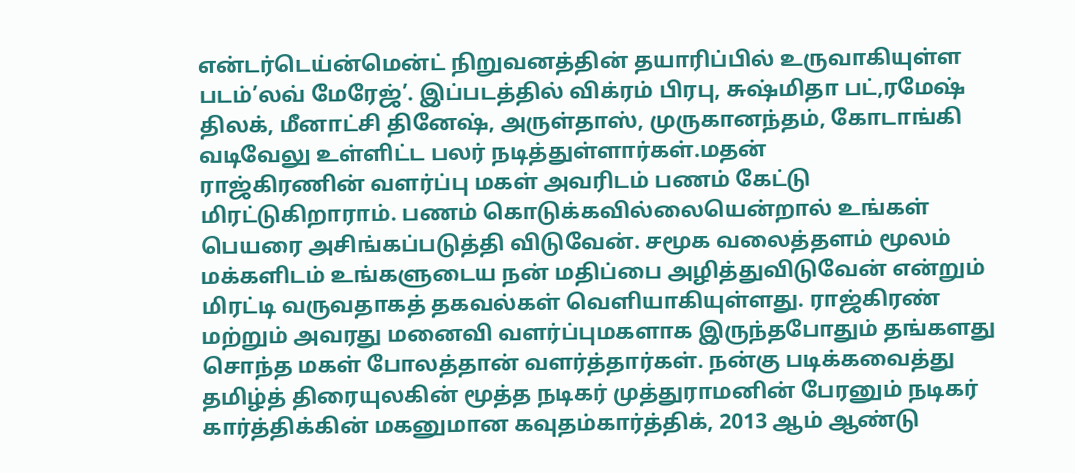என்டர்டெய்ன்மென்ட் நிறுவனத்தின் தயாரிப்பில் உருவாகியுள்ள படம்’லவ் மேரேஜ்’. இப்படத்தில் விக்ரம் பிரபு, சுஷ்மிதா பட்,ரமேஷ் திலக், மீனாட்சி தினேஷ், அருள்தாஸ், முருகானந்தம், கோடாங்கி வடிவேலு உள்ளிட்ட பலர் நடித்துள்ளார்கள்.மதன்
ராஜ்கிரணின் வளர்ப்பு மகள் அவரிடம் பணம் கேட்டு மிரட்டுகிறாராம். பணம் கொடுக்கவில்லையென்றால் உங்கள் பெயரை அசிங்கப்படுத்தி விடுவேன். சமூக வலைத்தளம் மூலம் மக்களிடம் உங்களுடைய நன் மதிப்பை அழித்துவிடுவேன் என்றும் மிரட்டி வருவதாகத் தகவல்கள் வெளியாகியுள்ளது. ராஜ்கிரண் மற்றும் அவரது மனைவி வளர்ப்புமகளாக இருந்தபோதும் தங்களது சொந்த மகள் போலத்தான் வளர்த்தார்கள். நன்கு படிக்கவைத்து
தமிழ்த் திரையுலகின் மூத்த நடிகர் முத்துராமனின் பேரனும் நடிகர் கார்த்திக்கின் மகனுமான கவுதம்கார்த்திக், 2013 ஆம் ஆண்டு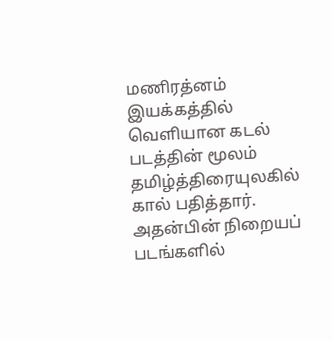மணிரத்னம் இயக்கத்தில் வெளியான கடல் படத்தின் மூலம் தமிழ்த்திரையுலகில் கால் பதித்தார். அதன்பின் நிறையப் படங்களில்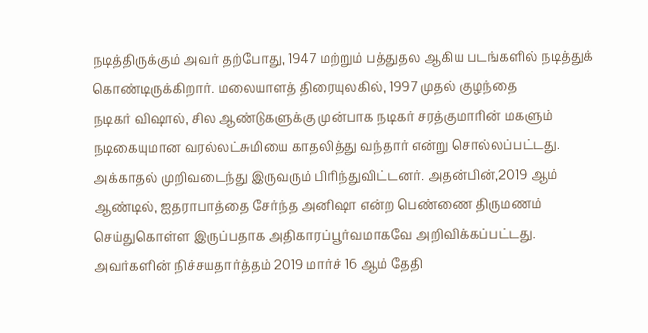நடித்திருக்கும் அவர் தற்போது, 1947 மற்றும் பத்துதல ஆகிய படங்களில் நடித்துக் கொண்டிருக்கிறார். மலையாளத் திரையுலகில், 1997 முதல் குழந்தை
நடிகர் விஷால், சில ஆண்டுகளுக்கு முன்பாக நடிகர் சரத்குமாரின் மகளும் நடிகையுமான வரல்லட்சுமியை காதலித்து வந்தார் என்று சொல்லப்பட்டது. அக்காதல் முறிவடைந்து இருவரும் பிரிந்துவிட்டனர். அதன்பின்,2019 ஆம் ஆண்டில், ஐதராபாத்தை சேர்ந்த அனிஷா என்ற பெண்ணை திருமணம் செய்துகொள்ள இருப்பதாக அதிகாரப்பூர்வமாகவே அறிவிக்கப்பட்டது. அவர்களின் நிச்சயதார்த்தம் 2019 மார்ச் 16 ஆம் தேதி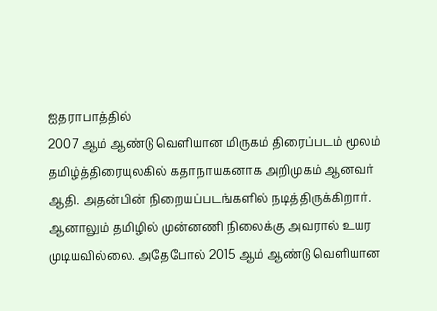ஐதராபாத்தில்
2007 ஆம் ஆண்டு வெளியான மிருகம் திரைப்படம் மூலம் தமிழ்த்திரையுலகில் கதாநாயகனாக அறிமுகம் ஆனவர் ஆதி. அதன்பின் நிறையப்படங்களில் நடித்திருக்கிறார். ஆனாலும் தமிழில் முன்னணி நிலைக்கு அவரால் உயர முடியவில்லை. அதேபோல் 2015 ஆம் ஆண்டு வெளியான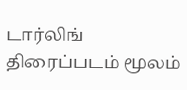டார்லிங் திரைப்படம் மூலம்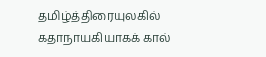தமிழ்த்திரையுலகில் கதாநாயகியாகக் கால்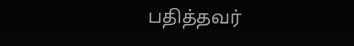பதித்தவர்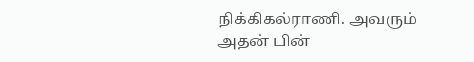நிக்கிகல்ராணி. அவரும் அதன் பின்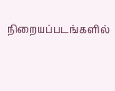நிறையப்படங்களில்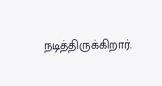நடித்திருக்கிறார்.